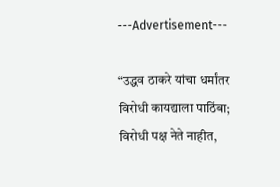---Advertisement---

“उद्धव ठाकरे यांचा धर्मांतर विरोधी कायद्याला पाठिंबा; विरोधी पक्ष नेते नाहीत,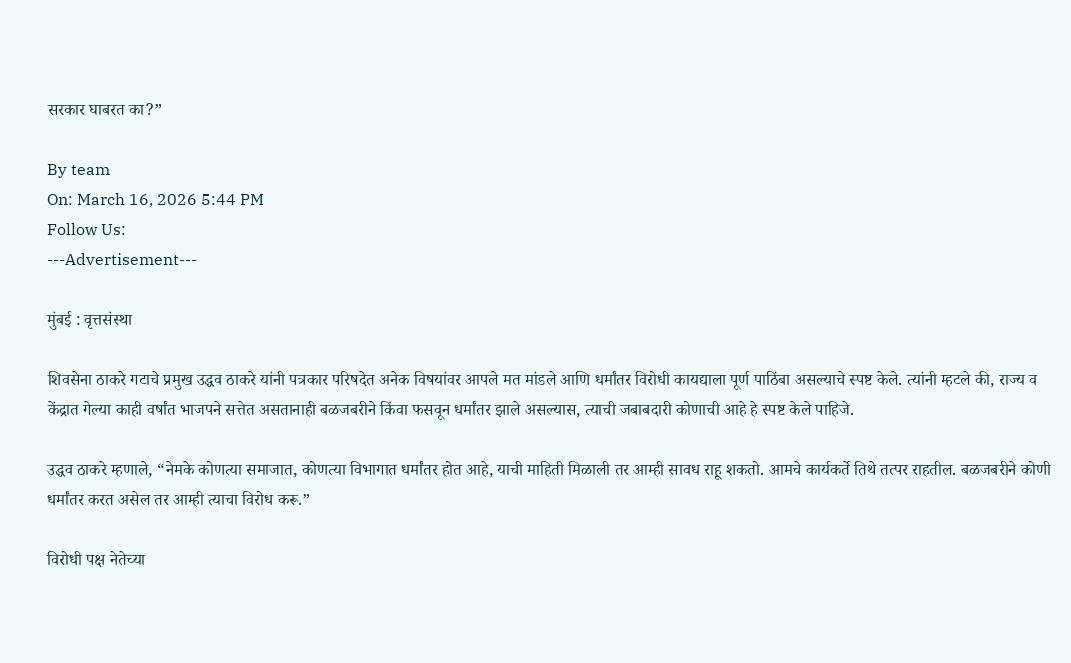सरकार घाबरत का?”

By team
On: March 16, 2026 5:44 PM
Follow Us:
---Advertisement---

मुंबई : वृत्तसंस्था

शिवसेना ठाकरे गटाचे प्रमुख उद्धव ठाकरे यांनी पत्रकार परिषदेत अनेक विषयांवर आपले मत मांडले आणि धर्मांतर विरोधी कायद्याला पूर्ण पाठिंबा असल्याचे स्पष्ट केले. त्यांनी म्हटले की, राज्य व केंद्रात गेल्या काही वर्षांत भाजपने सत्तेत असतानाही बळजबरीने किंवा फसवून धर्मांतर झाले असल्यास, त्याची जबाबदारी कोणाची आहे हे स्पष्ट केले पाहिजे.

उद्धव ठाकरे म्हणाले, “नेमके कोणत्या समाजात, कोणत्या विभागात धर्मांतर होत आहे, याची माहिती मिळाली तर आम्ही सावध राहू शकतो. आमचे कार्यकर्ते तिथे तत्पर राहतील. बळजबरीने कोणी धर्मांतर करत असेल तर आम्ही त्याचा विरोध करू.”

विरोधी पक्ष नेतेच्या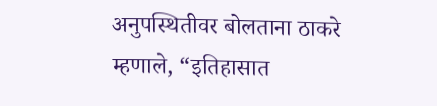अनुपस्थितीवर बोलताना ठाकरे म्हणाले, “इतिहासात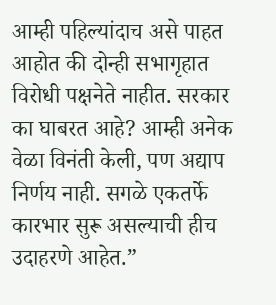आम्ही पहिल्यांदाच असे पाहत आहोत की दोन्ही सभागृहात विरोधी पक्षनेते नाहीत. सरकार का घाबरत आहे? आम्ही अनेक वेळा विनंती केली, पण अद्याप निर्णय नाही. सगळे एकतर्फे कारभार सुरू असल्याची हीच उदाहरणे आहेत.”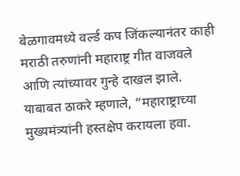बेळगावमध्ये वर्ल्ड कप जिंकल्यानंतर काही मराठी तरुणांनी महाराष्ट्र गीत वाजवले आणि त्यांच्यावर गुन्हे दाखल झाले. याबाबत ठाकरे म्हणाले, “महाराष्ट्राच्या मुख्यमंत्र्यांनी हस्तक्षेप करायला हवा.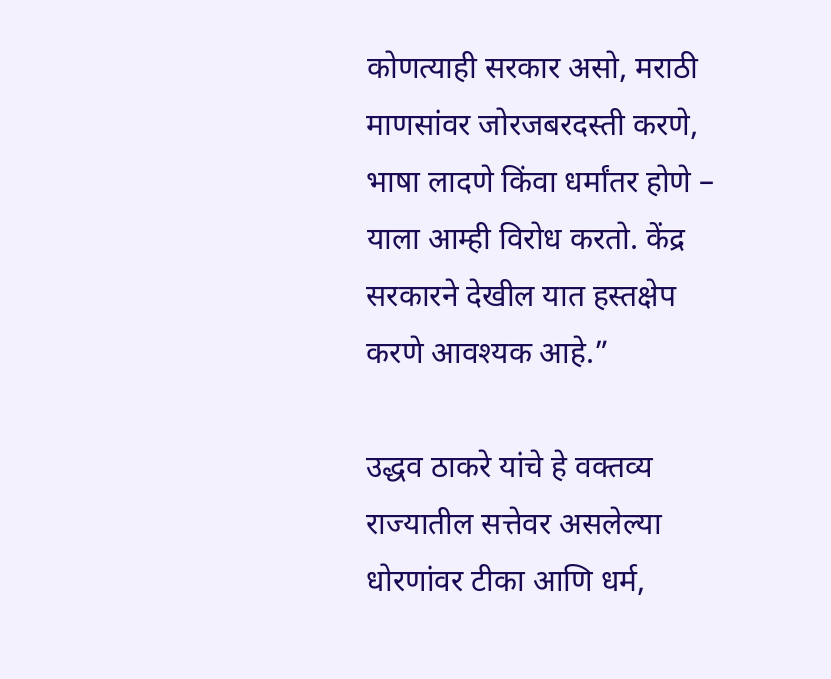कोणत्याही सरकार असो, मराठी माणसांवर जोरजबरदस्ती करणे, भाषा लादणे किंवा धर्मांतर होणे – याला आम्ही विरोध करतो. केंद्र सरकारने देखील यात हस्तक्षेप करणे आवश्यक आहे.”

उद्धव ठाकरे यांचे हे वक्तव्य राज्यातील सत्तेवर असलेल्या धोरणांवर टीका आणि धर्म,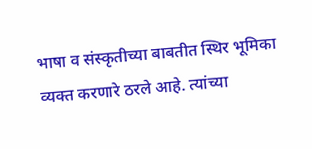भाषा व संस्कृतीच्या बाबतीत स्थिर भूमिका व्यक्त करणारे ठरले आहे. त्यांच्या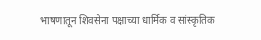भाषणातून शिवसेना पक्षाच्या धार्मिक व सांस्कृतिक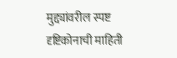मुद्द्यांवरील स्पष्ट दृष्टिकोनाची माहिती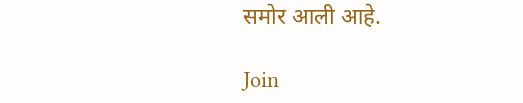समोर आली आहे.

Join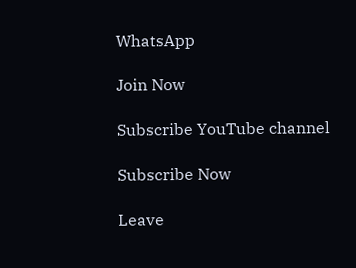WhatsApp

Join Now

Subscribe YouTube channel

Subscribe Now

Leave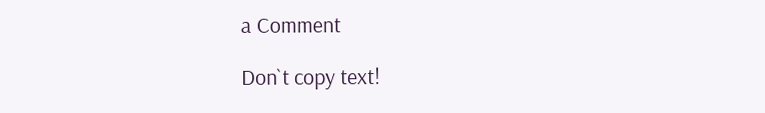a Comment

Don`t copy text!